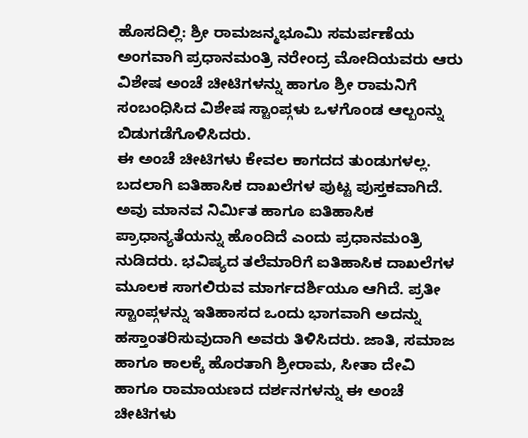ಹೊಸದಿಲ್ಲಿ: ಶ್ರೀ ರಾಮಜನ್ಮಭೂಮಿ ಸಮರ್ಪಣೆಯ ಅಂಗವಾಗಿ ಪ್ರಧಾನಮಂತ್ರಿ ನರೇಂದ್ರ ಮೋದಿಯವರು ಆರು ವಿಶೇಷ ಅಂಚೆ ಚೀಟಿಗಳನ್ನು ಹಾಗೂ ಶ್ರೀ ರಾಮನಿಗೆ ಸಂಬಂಧಿಸಿದ ವಿಶೇಷ ಸ್ಟಾಂಪ್ಗಳು ಒಳಗೊಂಡ ಆಲ್ಬಂನ್ನು ಬಿಡುಗಡೆಗೊಳಿಸಿದರು.
ಈ ಅಂಚೆ ಚೀಟಿಗಳು ಕೇವಲ ಕಾಗದದ ತುಂಡುಗಳಲ್ಲ. ಬದಲಾಗಿ ಐತಿಹಾಸಿಕ ದಾಖಲೆಗಳ ಪುಟ್ಟ ಪುಸ್ತಕವಾಗಿದೆ. ಅವು ಮಾನವ ನಿರ್ಮಿತ ಹಾಗೂ ಐತಿಹಾಸಿಕ ಪ್ರಾಧಾನ್ಯತೆಯನ್ನು ಹೊಂದಿದೆ ಎಂದು ಪ್ರಧಾನಮಂತ್ರಿ ನುಡಿದರು. ಭವಿಷ್ಯದ ತಲೆಮಾರಿಗೆ ಐತಿಹಾಸಿಕ ದಾಖಲೆಗಳ ಮೂಲಕ ಸಾಗಲಿರುವ ಮಾರ್ಗದರ್ಶಿಯೂ ಆಗಿದೆ. ಪ್ರತೀ ಸ್ಟಾಂಪ್ಗಳನ್ನು ಇತಿಹಾಸದ ಒಂದು ಭಾಗವಾಗಿ ಅದನ್ನು ಹಸ್ತಾಂತರಿಸುವುದಾಗಿ ಅವರು ತಿಳಿಸಿದರು. ಜಾತಿ, ಸಮಾಜ ಹಾಗೂ ಕಾಲಕ್ಕೆ ಹೊರತಾಗಿ ಶ್ರೀರಾಮ, ಸೀತಾ ದೇವಿ ಹಾಗೂ ರಾಮಾಯಣದ ದರ್ಶನಗಳನ್ನು ಈ ಅಂಚೆ ಚೀಟಿಗಳು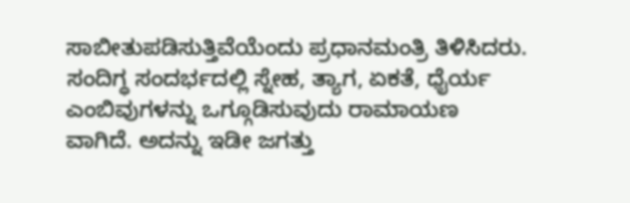ಸಾಬೀತುಪಡಿಸುತ್ತಿವೆಯೆಂದು ಪ್ರಧಾನಮಂತ್ರಿ ತಿಳಿಸಿದರು. ಸಂದಿಗ್ಧ ಸಂದರ್ಭದಲ್ಲಿ ಸ್ನೇಹ, ತ್ಯಾಗ, ಏಕತೆ, ಧೈರ್ಯ ಎಂಬಿವುಗಳನ್ನು ಒಗ್ಗೂಡಿಸುವುದು ರಾಮಾಯಣ ವಾಗಿದೆ. ಅದನ್ನು ಇಡೀ ಜಗತ್ತು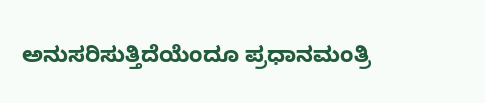ಅನುಸರಿಸುತ್ತಿದೆಯೆಂದೂ ಪ್ರಧಾನಮಂತ್ರಿ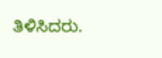ತಿಳಿಸಿದರು.